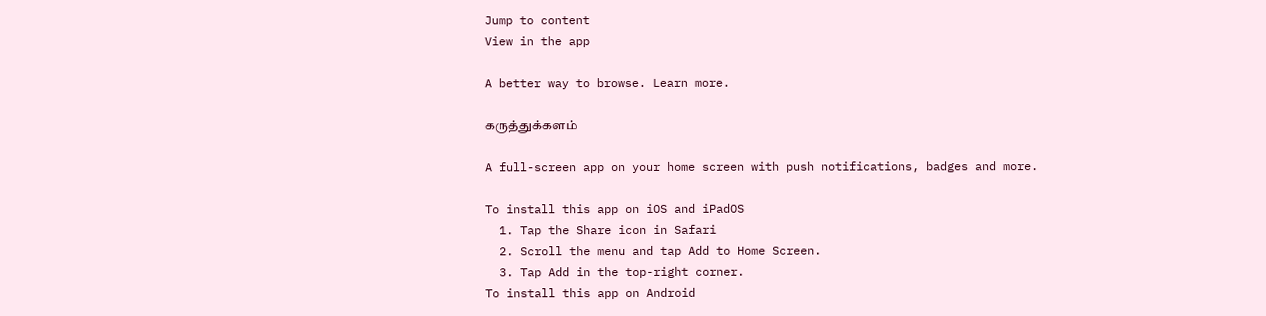Jump to content
View in the app

A better way to browse. Learn more.

கருத்துக்களம்

A full-screen app on your home screen with push notifications, badges and more.

To install this app on iOS and iPadOS
  1. Tap the Share icon in Safari
  2. Scroll the menu and tap Add to Home Screen.
  3. Tap Add in the top-right corner.
To install this app on Android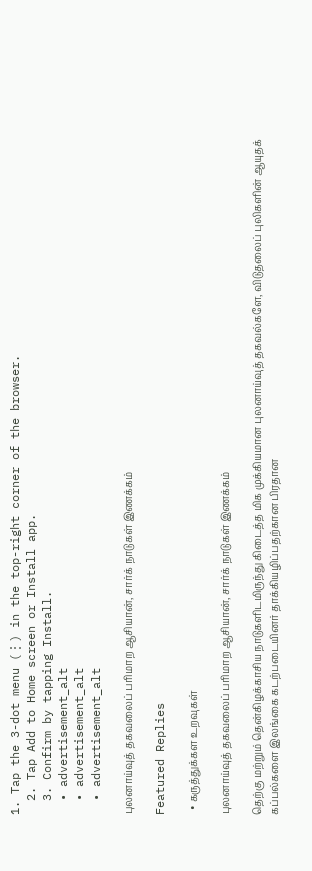1. Tap the 3-dot menu (⋮) in the top-right corner of the browser.
  2. Tap Add to Home screen or Install app.
  3. Confirm by tapping Install.
  • advertisement_alt
  • advertisement_alt
  • advertisement_alt

புலனாய்வுத் தகவலைப் பரிமாற ஆசியான், சார்க் நாடுகள் இணக்கம்

Featured Replies

  • கருத்துக்கள உறவுகள்

புலனாய்வுத் தகவலைப் பரிமாற ஆசியான், சார்க் நாடுகள் இணக்கம்

தெற்கு மற்றும் தென்கிழக்காசிய நாடுகளிடமிருந்து கிடைத்த மிக முக்கியமான புலனாய்வுத் தகவல்களே, விடுதலைப் புலிகளின் ஆயுதக் கப்பல்களை இலங்கை கடற்படையினர் தாக்கியழிப்பதற்கான பிரதான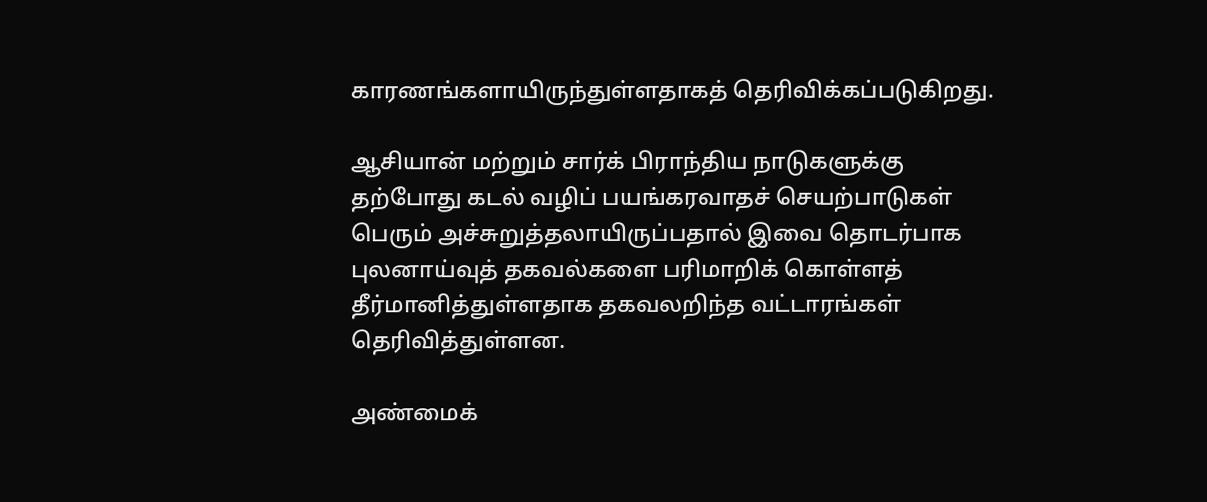காரணங்களாயிருந்துள்ளதாகத் தெரிவிக்கப்படுகிறது.

ஆசியான் மற்றும் சார்க் பிராந்திய நாடுகளுக்கு தற்போது கடல் வழிப் பயங்கரவாதச் செயற்பாடுகள் பெரும் அச்சுறுத்தலாயிருப்பதால் இவை தொடர்பாக புலனாய்வுத் தகவல்களை பரிமாறிக் கொள்ளத் தீர்மானித்துள்ளதாக தகவலறிந்த வட்டாரங்கள் தெரிவித்துள்ளன.

அண்மைக்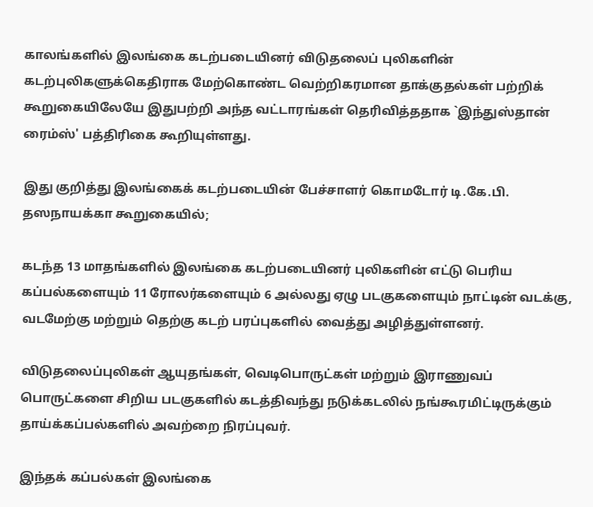காலங்களில் இலங்கை கடற்படையினர் விடுதலைப் புலிகளின் கடற்புலிகளுக்கெதிராக மேற்கொண்ட வெற்றிகரமான தாக்குதல்கள் பற்றிக் கூறுகையிலேயே இதுபற்றி அந்த வட்டாரங்கள் தெரிவித்ததாக `இந்துஸ்தான் ரைம்ஸ்' பத்திரிகை கூறியுள்ளது.

இது குறித்து இலங்கைக் கடற்படையின் பேச்சாளர் கொமடோர் டி.கே.பி. தஸநாயக்கா கூறுகையில்;

கடந்த 13 மாதங்களில் இலங்கை கடற்படையினர் புலிகளின் எட்டு பெரிய கப்பல்களையும் 11 ரோலர்களையும் 6 அல்லது ஏழு படகுகளையும் நாட்டின் வடக்கு, வடமேற்கு மற்றும் தெற்கு கடற் பரப்புகளில் வைத்து அழித்துள்ளனர்.

விடுதலைப்புலிகள் ஆயுதங்கள், வெடிபொருட்கள் மற்றும் இராணுவப் பொருட்களை சிறிய படகுகளில் கடத்திவந்து நடுக்கடலில் நங்கூரமிட்டிருக்கும் தாய்க்கப்பல்களில் அவற்றை நிரப்புவர்.

இந்தக் கப்பல்கள் இலங்கை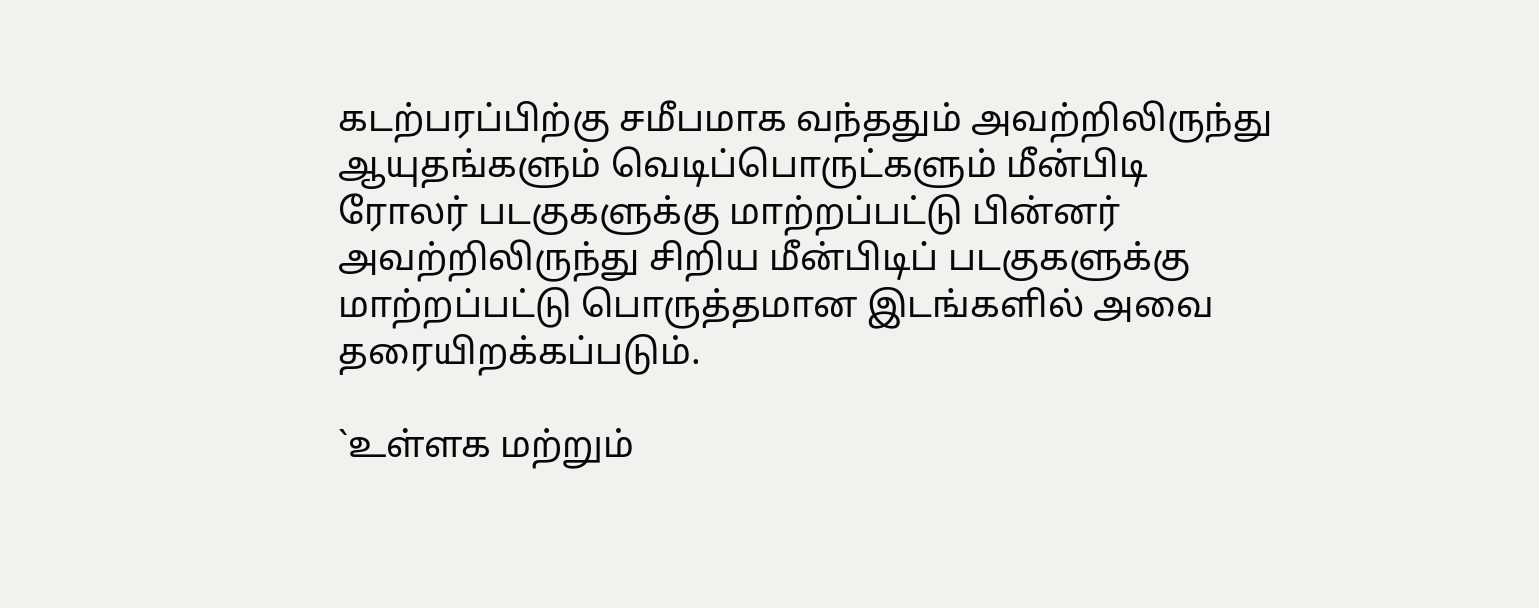கடற்பரப்பிற்கு சமீபமாக வந்ததும் அவற்றிலிருந்து ஆயுதங்களும் வெடிப்பொருட்களும் மீன்பிடி ரோலர் படகுகளுக்கு மாற்றப்பட்டு பின்னர் அவற்றிலிருந்து சிறிய மீன்பிடிப் படகுகளுக்கு மாற்றப்பட்டு பொருத்தமான இடங்களில் அவை தரையிறக்கப்படும்.

`உள்ளக மற்றும்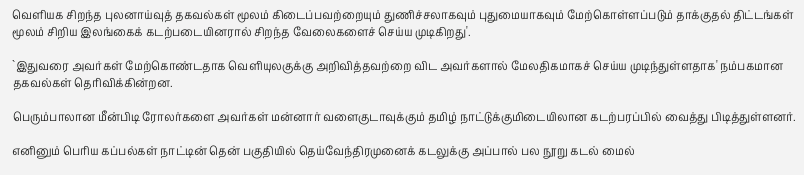வெளியக சிறந்த புலனாய்வுத் தகவல்கள் மூலம் கிடைப்பவற்றையும் துணிச்சலாகவும் புதுமையாகவும் மேற்கொள்ளப்படும் தாக்குதல் திட்டங்கள் மூலம் சிறிய இலங்கைக் கடற்படையினரால் சிறந்த வேலைகளைச் செய்ய முடிகிறது'.

`இதுவரை அவர்கள் மேற்கொண்டதாக வெளியுலகுக்கு அறிவித்தவற்றை விட அவர்களால் மேலதிகமாகச் செய்ய முடிந்துள்ளதாக' நம்பகமான தகவல்கள் தெரிவிக்கின்றன.

பெரும்பாலான மீன்பிடி ரோலர்களை அவர்கள் மன்னார் வளைகுடாவுக்கும் தமிழ் நாட்டுக்குமிடையிலான கடற்பரப்பில் வைத்து பிடித்துள்ளனர்.

எனினும் பெரிய கப்பல்கள் நாட்டின் தென் பகுதியில் தெய்வேந்திரமுனைக் கடலுக்கு அப்பால் பல நூறு கடல் மைல்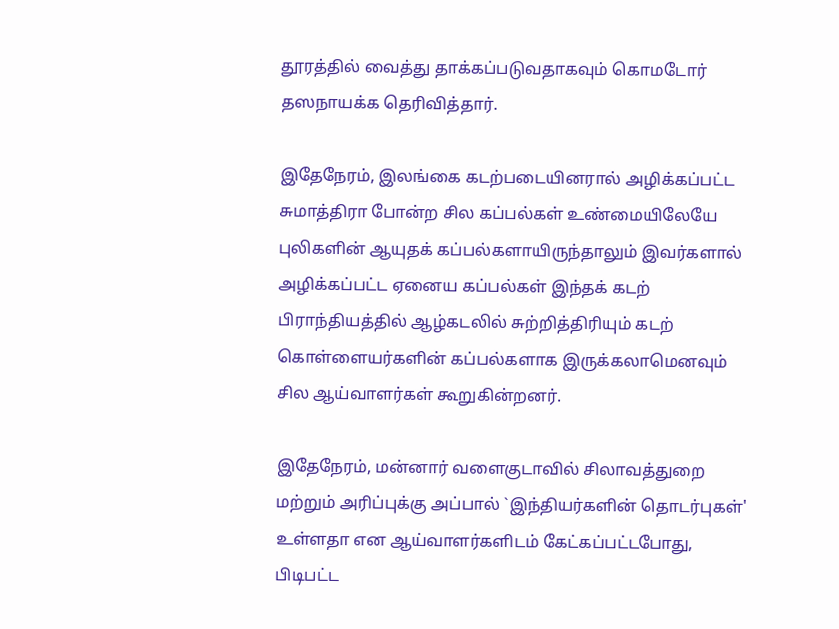தூரத்தில் வைத்து தாக்கப்படுவதாகவும் கொமடோர் தஸநாயக்க தெரிவித்தார்.

இதேநேரம், இலங்கை கடற்படையினரால் அழிக்கப்பட்ட சுமாத்திரா போன்ற சில கப்பல்கள் உண்மையிலேயே புலிகளின் ஆயுதக் கப்பல்களாயிருந்தாலும் இவர்களால் அழிக்கப்பட்ட ஏனைய கப்பல்கள் இந்தக் கடற் பிராந்தியத்தில் ஆழ்கடலில் சுற்றித்திரியும் கடற் கொள்ளையர்களின் கப்பல்களாக இருக்கலாமெனவும் சில ஆய்வாளர்கள் கூறுகின்றனர்.

இதேநேரம், மன்னார் வளைகுடாவில் சிலாவத்துறை மற்றும் அரிப்புக்கு அப்பால் `இந்தியர்களின் தொடர்புகள்' உள்ளதா என ஆய்வாளர்களிடம் கேட்கப்பட்டபோது, பிடிபட்ட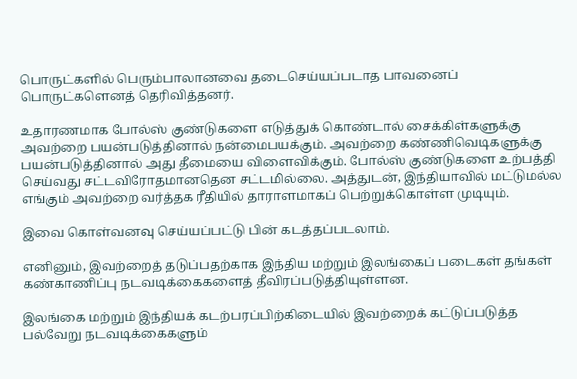பொருட்களில் பெரும்பாலானவை தடைசெய்யப்படாத பாவனைப் பொருட்களெனத் தெரிவித்தனர்.

உதாரணமாக போல்ஸ் குண்டுகளை எடுத்துக் கொண்டால் சைக்கிள்களுக்கு அவற்றை பயன்படுத்தினால் நன்மைபயக்கும். அவற்றை கண்ணிவெடிகளுக்கு பயன்படுத்தினால் அது தீமையை விளைவிக்கும். போல்ஸ் குண்டுகளை உற்பத்தி செய்வது சட்டவிரோதமானதென சட்டமில்லை. அத்துடன், இந்தியாவில் மட்டுமல்ல எங்கும் அவற்றை வர்த்தக ரீதியில் தாராளமாகப் பெற்றுக்கொள்ள முடியும்.

இவை கொள்வனவு செய்யப்பட்டு பின் கடத்தப்படலாம்.

எனினும், இவற்றைத் தடுப்பதற்காக இந்திய மற்றும் இலங்கைப் படைகள் தங்கள் கண்காணிப்பு நடவடிக்கைகளைத் தீவிரப்படுத்தியுள்ளன.

இலங்கை மற்றும் இந்தியக் கடற்பரப்பிற்கிடையில் இவற்றைக் கட்டுப்படுத்த பல்வேறு நடவடிக்கைகளும்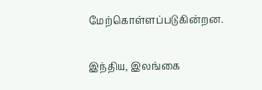மேற்கொள்ளப்படுகின்றன.

இந்திய, இலங்கை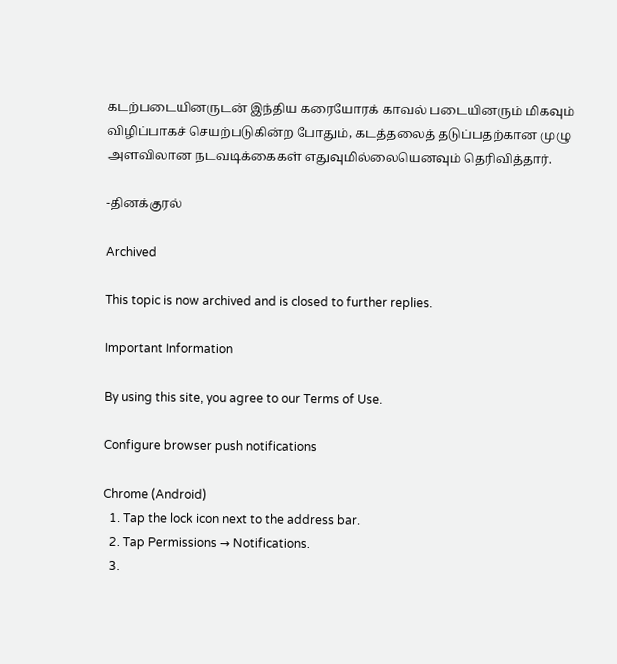கடற்படையினருடன் இந்திய கரையோரக் காவல் படையினரும் மிகவும் விழிப்பாகச் செயற்படுகின்ற போதும், கடத்தலைத் தடுப்பதற்கான முழு அளவிலான நடவடிக்கைகள் எதுவுமில்லையெனவும் தெரிவித்தார்.

-தினக்குரல்

Archived

This topic is now archived and is closed to further replies.

Important Information

By using this site, you agree to our Terms of Use.

Configure browser push notifications

Chrome (Android)
  1. Tap the lock icon next to the address bar.
  2. Tap Permissions → Notifications.
  3.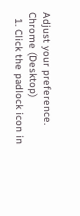Adjust your preference.
Chrome (Desktop)
  1. Click the padlock icon in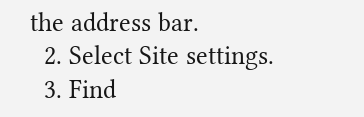the address bar.
  2. Select Site settings.
  3. Find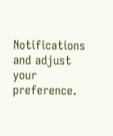Notifications and adjust your preference.